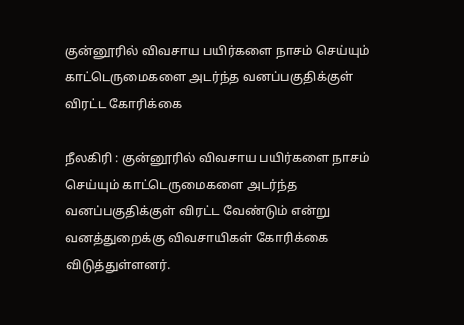குன்னூரில் விவசாய பயிர்களை நாசம் செய்யும் காட்டெருமைகளை அடர்ந்த வனப்பகுதிக்குள் விரட்ட கோரிக்கை

நீலகிரி : குன்னூரில் விவசாய பயிர்களை நாசம் செய்யும் காட்டெருமைகளை அடர்ந்த வனப்பகுதிக்குள் விரட்ட வேண்டும் என்று வனத்துறைக்கு விவசாயிகள் கோரிக்கை விடுத்துள்ளனர்.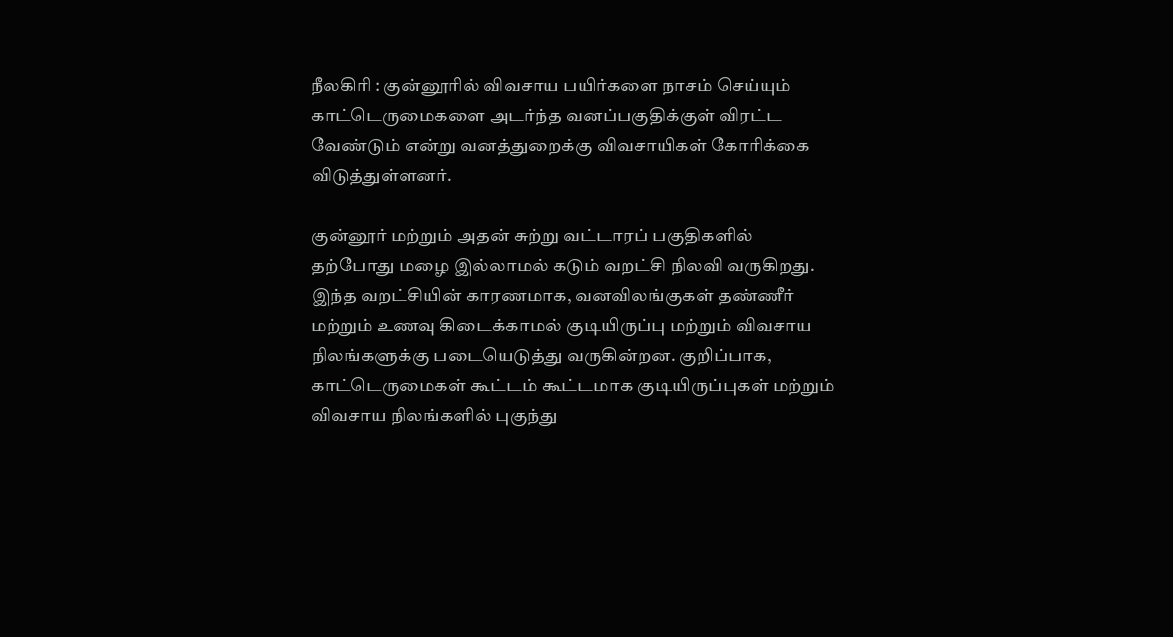நீலகிரி : குன்னூரில் விவசாய பயிர்களை நாசம் செய்யும் காட்டெருமைகளை அடர்ந்த வனப்பகுதிக்குள் விரட்ட வேண்டும் என்று வனத்துறைக்கு விவசாயிகள் கோரிக்கை விடுத்துள்ளனர்.

குன்னூர் மற்றும் அதன் சுற்று வட்டாரப் பகுதிகளில் தற்போது மழை இல்லாமல் கடும் வறட்சி நிலவி வருகிறது. இந்த வறட்சியின் காரணமாக, வனவிலங்குகள் தண்ணீர் மற்றும் உணவு கிடைக்காமல் குடியிருப்பு மற்றும் விவசாய நிலங்களுக்கு படையெடுத்து வருகின்றன. குறிப்பாக, காட்டெருமைகள் கூட்டம் கூட்டமாக குடியிருப்புகள் மற்றும் விவசாய நிலங்களில் புகுந்து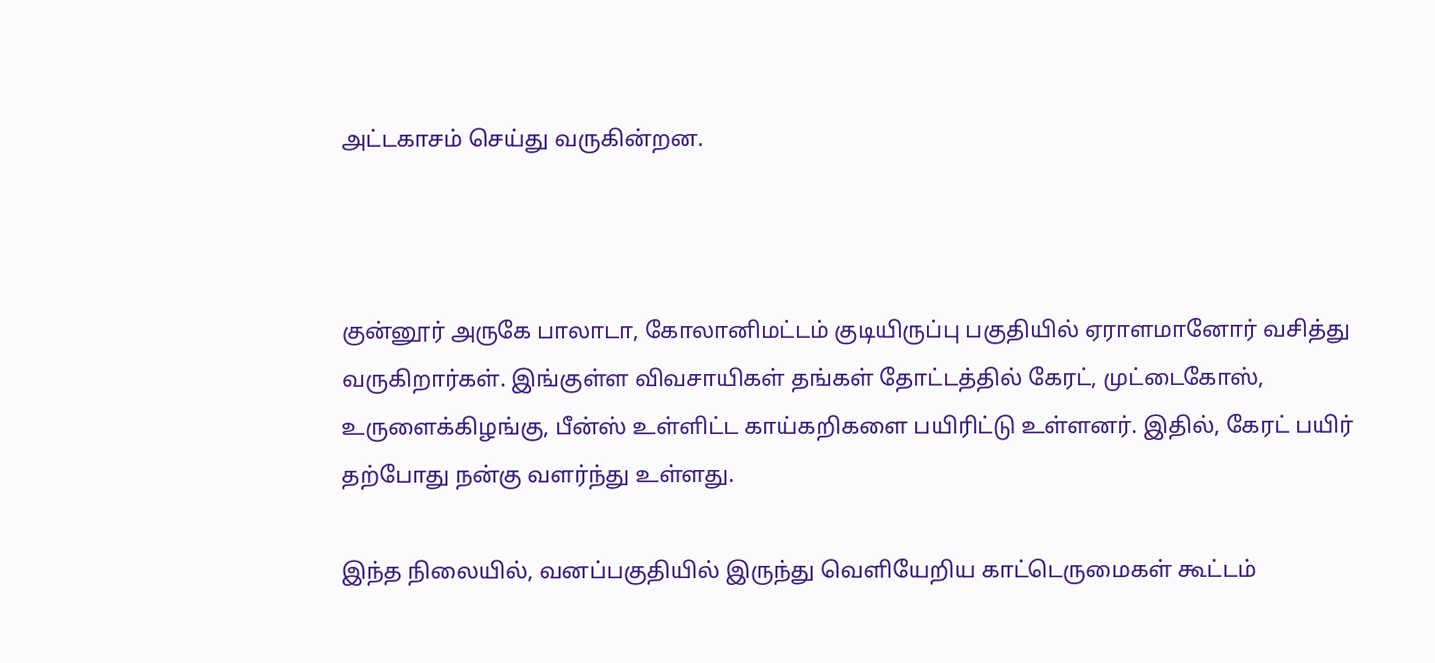அட்டகாசம் செய்து வருகின்றன.



குன்னூர் அருகே பாலாடா, கோலானிமட்டம் குடியிருப்பு பகுதியில் ஏராளமானோர் வசித்து வருகிறார்கள். இங்குள்ள விவசாயிகள் தங்கள் தோட்டத்தில் கேரட், முட்டைகோஸ், உருளைக்கிழங்கு, பீன்ஸ் உள்ளிட்ட காய்கறிகளை பயிரிட்டு உள்ளனர். இதில், கேரட் பயிர் தற்போது நன்கு வளர்ந்து உள்ளது.

இந்த நிலையில், வனப்பகுதியில் இருந்து வெளியேறிய காட்டெருமைகள் கூட்டம்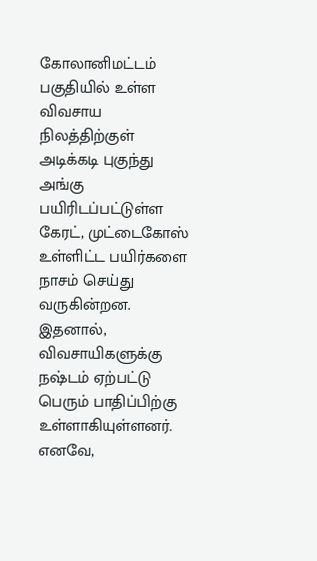கோலானிமட்டம் பகுதியில் உள்ள விவசாய நிலத்திற்குள் அடிக்கடி புகுந்து அங்கு பயிரிடப்பட்டுள்ள கேரட், முட்டைகோஸ் உள்ளிட்ட பயிர்களை நாசம் செய்து வருகின்றன. இதனால், விவசாயிகளுக்கு நஷ்டம் ஏற்பட்டு பெரும் பாதிப்பிற்கு உள்ளாகியுள்ளனர். எனவே,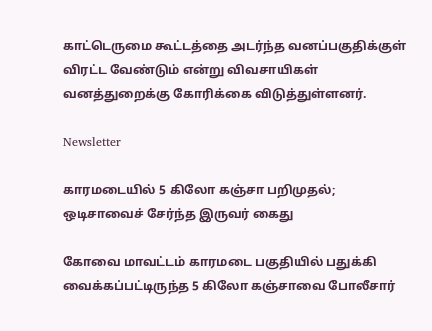காட்டெருமை கூட்டத்தை அடர்ந்த வனப்பகுதிக்குள் விரட்ட வேண்டும் என்று விவசாயிகள் வனத்துறைக்கு கோரிக்கை விடுத்துள்ளனர்.

Newsletter

காரமடையில் 5 கிலோ கஞ்சா பறிமுதல்; ஒடிசாவைச் சேர்ந்த இருவர் கைது

கோவை மாவட்டம் காரமடை பகுதியில் பதுக்கி வைக்கப்பட்டிருந்த 5 கிலோ கஞ்சாவை போலீசார்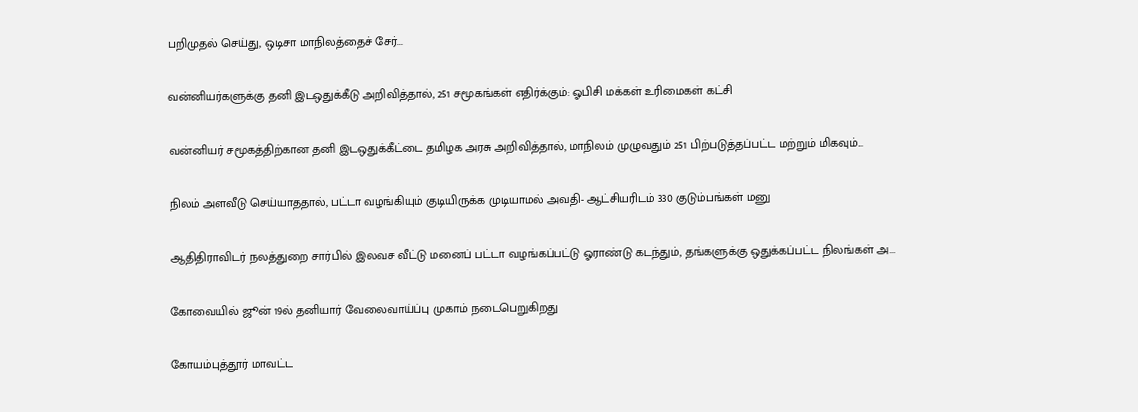பறிமுதல் செய்து, ஒடிசா மாநிலத்தைச் சேர்...

வன்னியர்களுக்கு தனி இடஒதுக்கீடு அறிவித்தால், 251 சமூகங்கள் எதிர்க்கும்: ஓபிசி மக்கள் உரிமைகள் கட்சி

வன்னியர் சமூகத்திற்கான தனி இடஒதுக்கீட்டை தமிழக அரசு அறிவித்தால், மாநிலம் முழுவதும் 251 பிற்படுத்தப்பட்ட மற்றும் மிகவும்...

நிலம் அளவீடு செய்யாததால், பட்டா வழங்கியும் குடியிருக்க முடியாமல் அவதி- ஆட்சியரிடம் 330 குடும்பங்கள் மனு

ஆதிதிராவிடர் நலத்துறை சார்பில் இலவச வீட்டு மனைப் பட்டா வழங்கப்பட்டு ஓராண்டு கடந்தும், தங்களுக்கு ஒதுக்கப்பட்ட நிலங்கள் அ...

கோவையில் ஜூன் 19ல் தனியார் வேலைவாய்ப்பு முகாம் நடைபெறுகிறது

கோயம்புத்தூர் மாவட்ட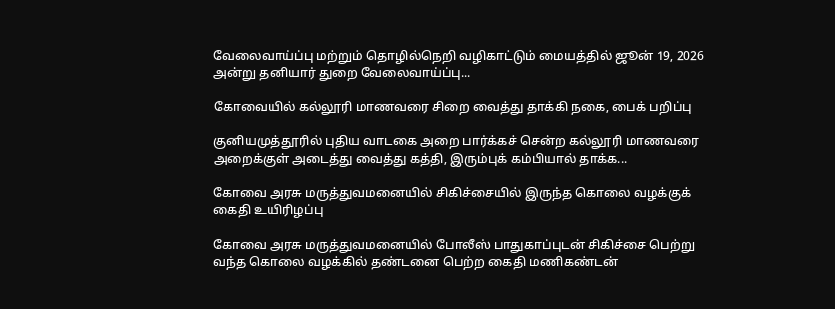வேலைவாய்ப்பு மற்றும் தொழில்நெறி வழிகாட்டும் மையத்தில் ஜூன் 19, 2026 அன்று தனியார் துறை வேலைவாய்ப்பு...

கோவையில் கல்லூரி மாணவரை சிறை வைத்து தாக்கி நகை, பைக் பறிப்பு

குனியமுத்தூரில் புதிய வாடகை அறை பார்க்கச் சென்ற கல்லூரி மாணவரை அறைக்குள் அடைத்து வைத்து கத்தி, இரும்புக் கம்பியால் தாக்க...

கோவை அரசு மருத்துவமனையில் சிகிச்சையில் இருந்த கொலை வழக்குக் கைதி உயிரிழப்பு

கோவை அரசு மருத்துவமனையில் போலீஸ் பாதுகாப்புடன் சிகிச்சை பெற்று வந்த கொலை வழக்கில் தண்டனை பெற்ற கைதி மணிகண்டன்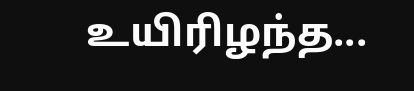உயிரிழந்த...